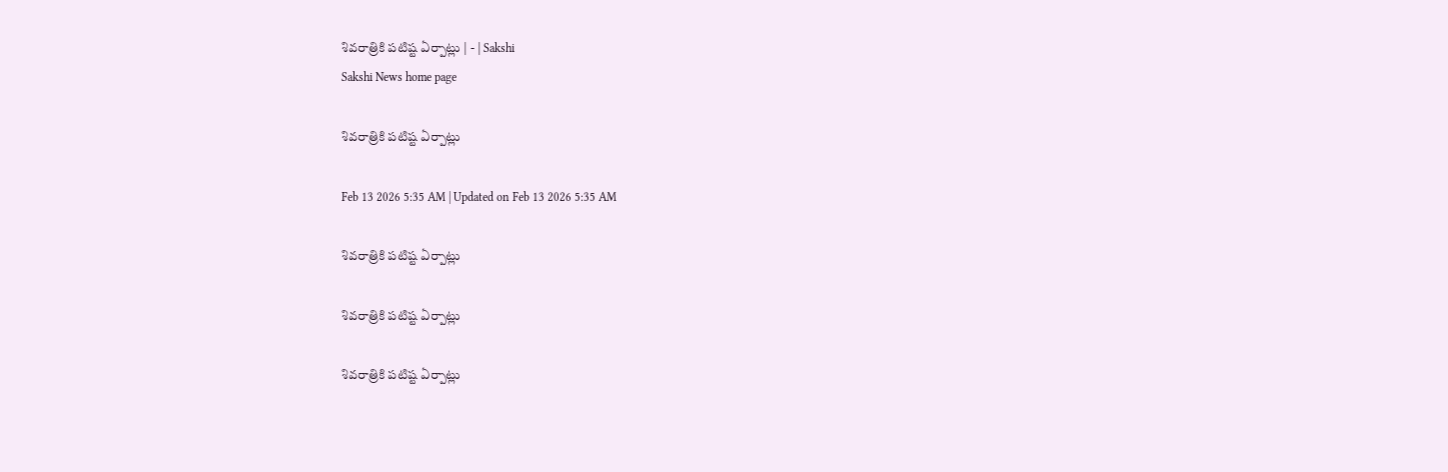శివరాత్రికి పటిష్ట ఏర్పాట్లు | - | Sakshi
Sakshi News home page

శివరాత్రికి పటిష్ట ఏర్పాట్లు

Feb 13 2026 5:35 AM | Updated on Feb 13 2026 5:35 AM

శివరాత్రికి పటిష్ట ఏర్పాట్లు

శివరాత్రికి పటిష్ట ఏర్పాట్లు

శివరాత్రికి పటిష్ట ఏర్పాట్లు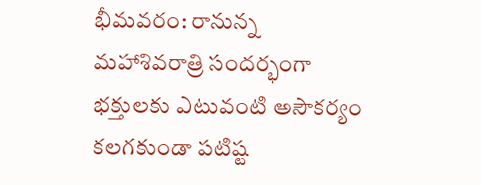భీమవరం: రానున్న మహాశివరాత్రి సందర్భంగా భక్తులకు ఎటువంటి అసౌకర్యం కలగకుండా పటిష్ట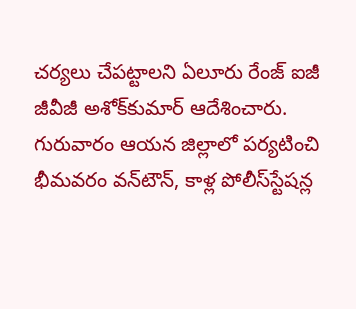చర్యలు చేపట్టాలని ఏలూరు రేంజ్‌ ఐజీ జీవీజీ అశోక్‌కుమార్‌ ఆదేశించారు. గురువారం ఆయన జిల్లాలో పర్యటించి భీమవరం వన్‌టౌన్‌, కాళ్ల పోలీస్‌స్టేషన్ల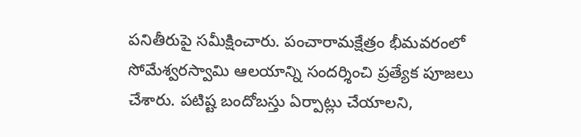పనితీరుపై సమీక్షించారు. పంచారామక్షేత్రం భీమవరంలో సోమేశ్వరస్వామి ఆలయాన్ని సందర్శించి ప్రత్యేక పూజలు చేశారు. పటిష్ట బందోబస్తు ఏర్పాట్లు చేయాలని,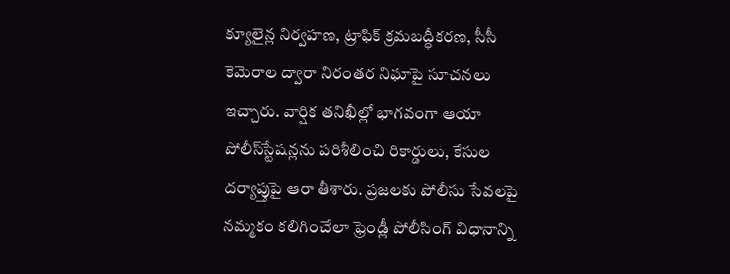క్యూలైన్ల నిర్వహణ, ట్రాఫిక్‌ క్రమబద్ధీకరణ, సీసీ కెమెరాల ద్వారా నిరంతర నిఘాపై సూచనలు ఇచ్చారు. వార్షిక తనిఖీల్లో భాగవంగా ఆయా పోలీస్‌స్టేషన్లను పరిశీలించి రికార్డులు, కేసుల దర్యాప్తుపై ఆరా తీశారు. ప్రజలకు పోలీసు సేవలపై నమ్మకం కలిగించేలా ఫ్రెండ్లీ పోలీసింగ్‌ విధానాన్ని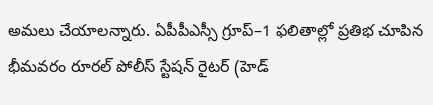అమలు చేయాలన్నారు. ఏపీపీఎస్సీ గ్రూప్‌–1 ఫలితాల్లో ప్రతిభ చూపిన భీమవరం రూరల్‌ పోలీస్‌ స్టేషన్‌ రైటర్‌ (హెడ్‌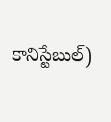కానిస్టేబుల్‌)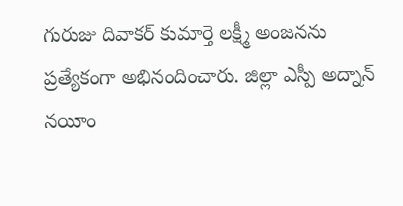గురుజు దివాకర్‌ కుమార్తె లక్ష్మీ అంజనను ప్రత్యేకంగా అభినందించారు. జిల్లా ఎస్పీ అద్నాన్‌ నయీం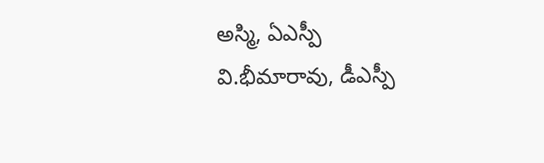అస్మి, ఏఎస్పీ వి.భీమారావు, డీఎస్పీ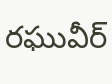రఘువీర్‌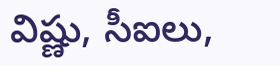విష్ణు, సీఐలు,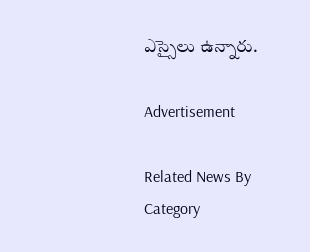ఎస్సైలు ఉన్నారు.

Advertisement

Related News By Category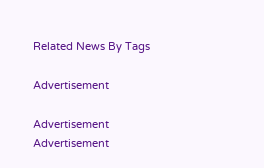Related News By Tags

Advertisement

Advertisement
Advertisement